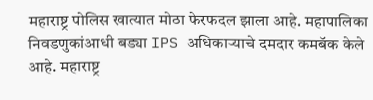महाराष्ट्र पोलिस खात्यात मोठा फेरफदल झाला आहे. महापालिका निवडणुकांआधी बड्या IPS अधिकाऱ्याचे दमदार कमबॅक केले आहे. महाराष्ट्र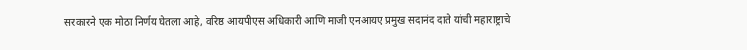सरकारने एक मोठा निर्णय घेतला आहे, वरिष्ठ आयपीएस अधिकारी आणि माजी एनआयए प्रमुख सदानंद दाते यांची महाराष्ट्राचे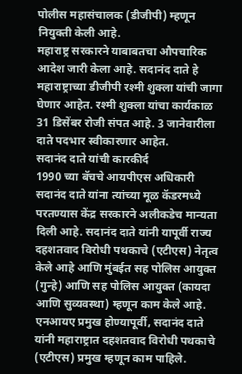पोलीस महासंचालक (डीजीपी) म्हणून नियुक्ती केली आहे.
महाराष्ट्र सरकारने याबाबतचा औपचारिक आदेश जारी केला आहे. सदानंद दाते हे महाराष्ट्राच्या डीजीपी रश्मी शुक्ला यांची जागा घेणार आहेत. रश्मी शुक्ला यांचा कार्यकाळ 31 डिसेंबर रोजी संपत आहे. 3 जानेवारीला दाते पदभार स्वीकारणार आहेत.
सदानंद दाते यांची कारकीर्द
1990 च्या बॅचचे आयपीएस अधिकारी सदानंद दाते यांना त्यांच्या मूळ कॅडरमध्ये परतण्यास केंद्र सरकारने अलीकडेच मान्यता दिली आहे. सदानंद दाते यांनी यापूर्वी राज्य दहशतवाद विरोधी पथकाचे (एटीएस) नेतृत्व केले आहे आणि मुंबईत सह पोलिस आयुक्त (गुन्हे) आणि सह पोलिस आयुक्त (कायदा आणि सुव्यवस्था) म्हणून काम केले आहे. एनआयए प्रमुख होण्यापूर्वी, सदानंद दाते यांनी महाराष्ट्रात दहशतवाद विरोधी पथकाचे (एटीएस) प्रमुख म्हणून काम पाहिले.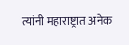त्यांनी महाराष्ट्रात अनेक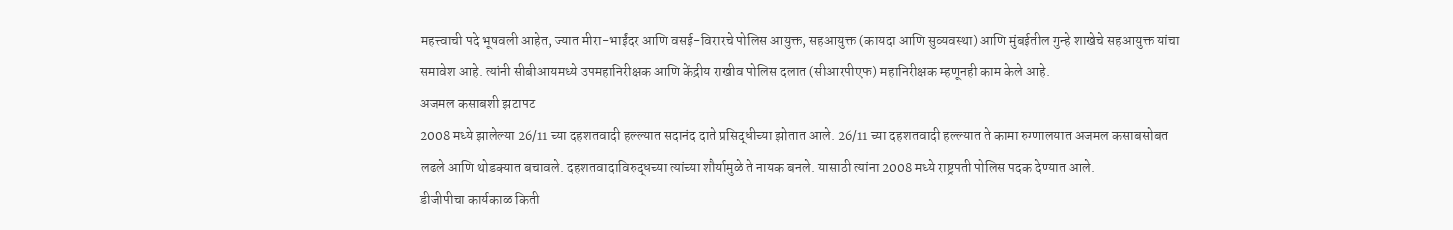महत्त्वाची पदे भूषवली आहेत, ज्यात मीरा-भाईंदर आणि वसई-विरारचे पोलिस आयुक्त, सहआयुक्त (कायदा आणि सुव्यवस्था) आणि मुंबईतील गुन्हे शाखेचे सहआयुक्त यांचा समावेश आहे. त्यांनी सीबीआयमध्ये उपमहानिरीक्षक आणि केंद्रीय राखीव पोलिस दलात (सीआरपीएफ) महानिरीक्षक म्हणूनही काम केले आहे.
अजमल कसाबशी झटापट
2008 मध्ये झालेल्या 26/11 च्या दहशतवादी हल्ल्यात सदानंद दाते प्रसिद्धीच्या झोतात आले. 26/11 च्या दहशतवादी हल्ल्यात ते कामा रुग्णालयात अजमल कसाबसोबत लढले आणि थोडक्यात बचावले. दहशतवादाविरुद्धच्या त्यांच्या शौर्यामुळे ते नायक बनले. यासाठी त्यांना 2008 मध्ये राष्ट्रपती पोलिस पदक देण्यात आले.
डीजीपीचा कार्यकाळ किती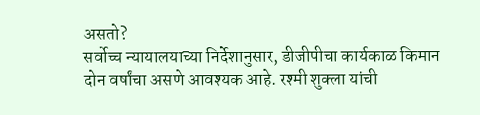असतो?
सर्वोच्च न्यायालयाच्या निर्देशानुसार, डीजीपीचा कार्यकाळ किमान दोन वर्षांचा असणे आवश्यक आहे. रश्मी शुक्ला यांची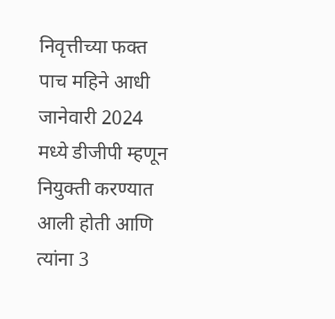निवृत्तीच्या फक्त पाच महिने आधी जानेवारी 2024 मध्ये डीजीपी म्हणून नियुक्ती करण्यात आली होती आणि त्यांना 3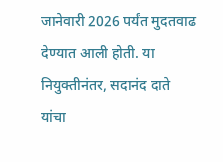जानेवारी 2026 पर्यंत मुदतवाढ देण्यात आली होती. या नियुक्तीनंतर, सदानंद दाते यांचा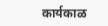कार्यकाळ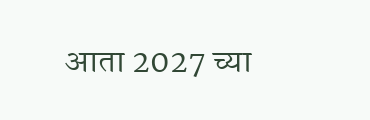आता 2027 च्या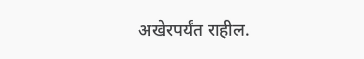अखेरपर्यंत राहील.